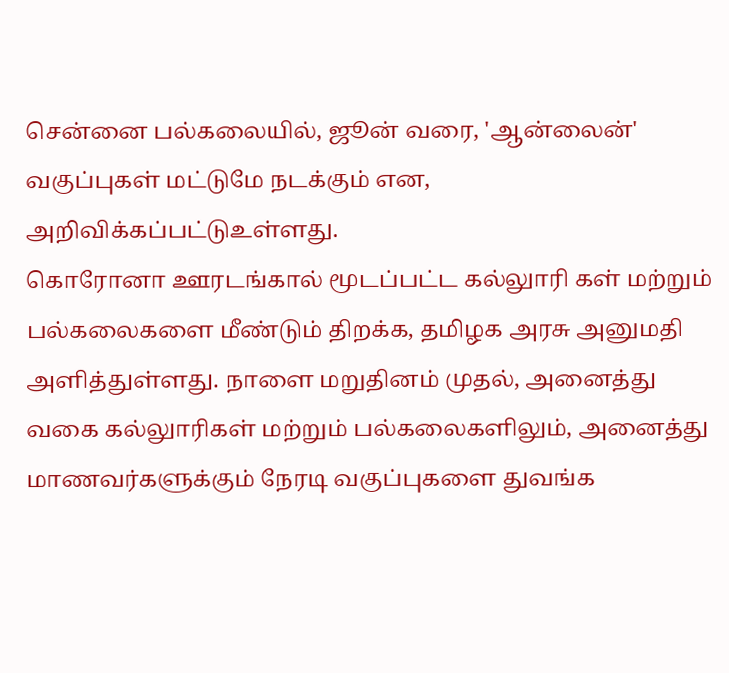சென்னை பல்கலையில், ஜூன் வரை, 'ஆன்லைன்' வகுப்புகள் மட்டுமே நடக்கும் என, அறிவிக்கப்பட்டுஉள்ளது.
கொரோனா ஊரடங்கால் மூடப்பட்ட கல்லுாரி கள் மற்றும் பல்கலைகளை மீண்டும் திறக்க, தமிழக அரசு அனுமதி அளித்துள்ளது. நாளை மறுதினம் முதல், அனைத்து வகை கல்லுாரிகள் மற்றும் பல்கலைகளிலும், அனைத்து மாணவர்களுக்கும் நேரடி வகுப்புகளை துவங்க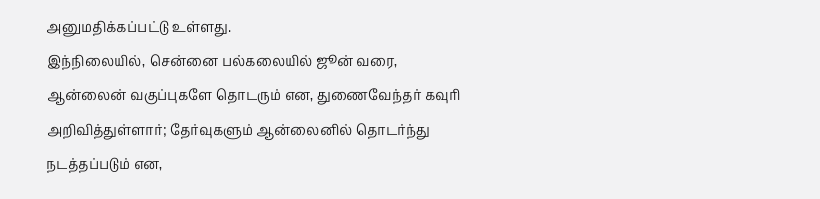அனுமதிக்கப்பட்டு உள்ளது.
இந்நிலையில், சென்னை பல்கலையில் ஜூன் வரை, ஆன்லைன் வகுப்புகளே தொடரும் என, துணைவேந்தர் கவுரி அறிவித்துள்ளார்; தேர்வுகளும் ஆன்லைனில் தொடர்ந்து நடத்தப்படும் என,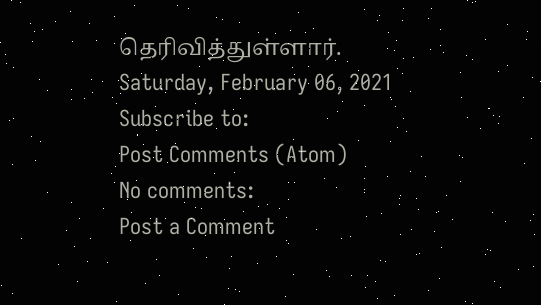தெரிவித்துள்ளார்.
Saturday, February 06, 2021
Subscribe to:
Post Comments (Atom)
No comments:
Post a Comment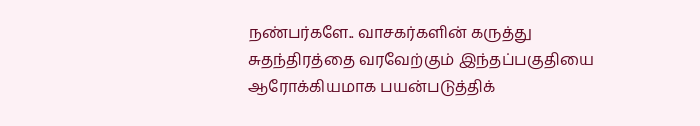நண்பர்களே.. வாசகர்களின் கருத்து சுதந்திரத்தை வரவேற்கும் இந்தப்பகுதியை ஆரோக்கியமாக பயன்படுத்திக்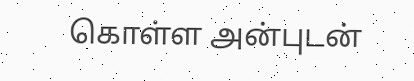கொள்ள அன்புடன்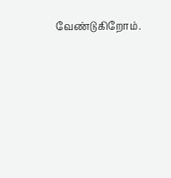வேண்டுகிறோம்.